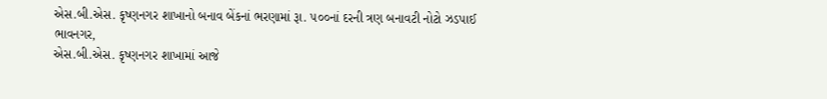એસ.બી.એસ. કૃષ્ણનગર શાખાનો બનાવ બેંકનાં ભરણામાં રૂા. ૫૦૦નાં દરની ત્રણ બનાવટી નોટો ઝડપાઈ
ભાવનગર,
એસ.બી.એસ. કૃષ્ણનગર શાખામાં આજે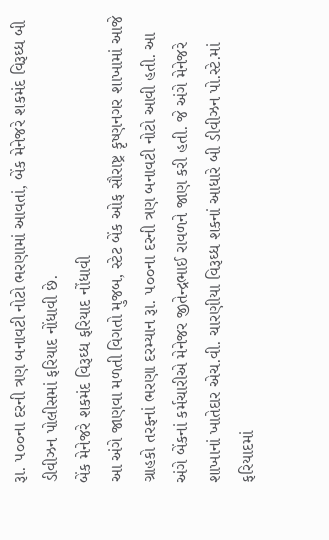રૂા. ૫૦૦ના દરની ત્રણ બનાવટી નોટો ભરણામાં આવતાં, બેંક મેનેજરે શકમંદ વિરૂઘ્ધ બી ડીવીઝન પોલીસમાં ફરિયાદ નોંધાવી છે.
બેંક મેનેજરે શકમંદ વિરૂઘ્ધ ફરિયાદ નોંધાવી
આ અંગે જાણવા મળતી વિગતો મુજબ, સ્ટેટ બેંક ઓફ સૌરાષ્ટ્ર કૃષ્ણનગર શાખામાં આજે ગ્રાહકો તરફનાં ભરણા દરમ્યાન રૂા. ૫૦૦ના દરની ત્રણ બનાવટી નોટો આવી હતી. આ અંગે બેંકનાં કર્મચારીએ મેનેજર જીતેન્દ્રભાઈ રાવળને જાણ કરી હતી. જે અંગે મેનેજરે શાખાનાં ખાતેદાર એચ.વી. ચારણીયા વિરૂઘ્ધ શકનાં આધારે બી ડીવીઝન પો.સ્ટે.માં ફરિયાદમાં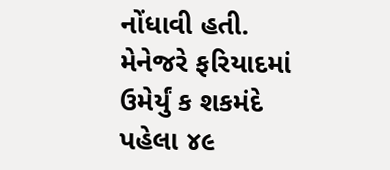નોંધાવી હતી. મેનેજરે ફરિયાદમાં ઉમેર્યું ક શકમંદે પહેલા ૪૯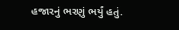હજારનું ભરણું ભર્યું હતું.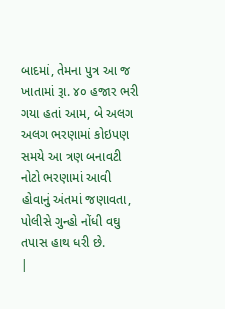બાદમાં, તેમના પુત્ર આ જ ખાતામાં રૂા. ૪૦ હજાર ભરી ગયા હતાં આમ, બે અલગ અલગ ભરણામાં કોઇપણ સમયે આ ત્રણ બનાવટી નોટો ભરણામાં આવી હોવાનું અંતમાં જણાવતા, પોલીસે ગુન્હો નોંધી વઘુ તપાસ હાથ ધરી છે.
|